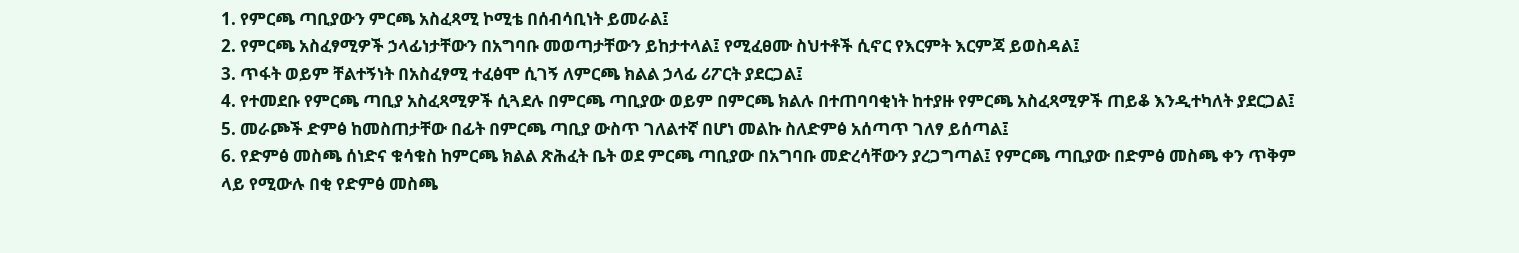1. የምርጫ ጣቢያውን ምርጫ አስፈጻሚ ኮሚቴ በሰብሳቢነት ይመራል፤
2. የምርጫ አስፈፃሚዎች ኃላፊነታቸውን በአግባቡ መወጣታቸውን ይከታተላል፤ የሚፈፀሙ ስህተቶች ሲኖር የእርምት እርምጃ ይወስዳል፤
3. ጥፋት ወይም ቸልተኝነት በአስፈፃሚ ተፈፅሞ ሲገኝ ለምርጫ ክልል ኃላፊ ሪፖርት ያደርጋል፤
4. የተመደቡ የምርጫ ጣቢያ አስፈጻሚዎች ሲጓደሉ በምርጫ ጣቢያው ወይም በምርጫ ክልሉ በተጠባባቂነት ከተያዙ የምርጫ አስፈጻሚዎች ጠይቆ እንዲተካለት ያደርጋል፤
5. መራጮች ድምፅ ከመስጠታቸው በፊት በምርጫ ጣቢያ ውስጥ ገለልተኛ በሆነ መልኩ ስለድምፅ አሰጣጥ ገለፃ ይሰጣል፤
6. የድምፅ መስጫ ሰነድና ቁሳቁስ ከምርጫ ክልል ጽሕፈት ቤት ወደ ምርጫ ጣቢያው በአግባቡ መድረሳቸውን ያረጋግጣል፤ የምርጫ ጣቢያው በድምፅ መስጫ ቀን ጥቅም ላይ የሚውሉ በቂ የድምፅ መስጫ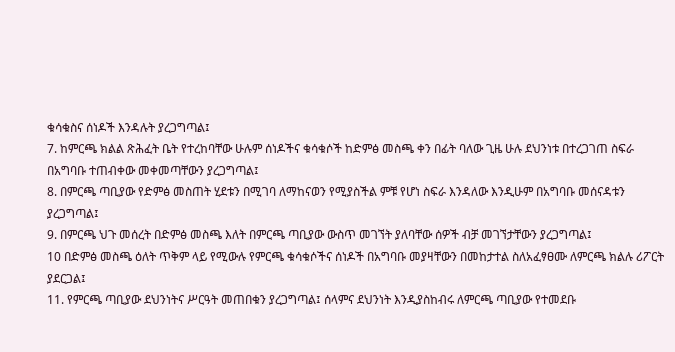ቁሳቁስና ሰነዶች እንዳሉት ያረጋግጣል፤
7. ከምርጫ ክልል ጽሕፈት ቤት የተረከባቸው ሁሉም ሰነዶችና ቁሳቁሶች ከድምፅ መስጫ ቀን በፊት ባለው ጊዜ ሁሉ ደህንነቱ በተረጋገጠ ስፍራ በአግባቡ ተጠብቀው መቀመጣቸውን ያረጋግጣል፤
8. በምርጫ ጣቢያው የድምፅ መስጠት ሂደቱን በሚገባ ለማከናወን የሚያስችል ምቹ የሆነ ስፍራ እንዳለው እንዲሁም በአግባቡ መሰናዳቱን ያረጋግጣል፤
9. በምርጫ ህጉ መሰረት በድምፅ መስጫ እለት በምርጫ ጣቢያው ውስጥ መገኘት ያለባቸው ሰዎች ብቻ መገኘታቸውን ያረጋግጣል፤
10 በድምፅ መስጫ ዕለት ጥቅም ላይ የሚውሉ የምርጫ ቁሳቁሶችና ሰነዶች በአግባቡ መያዛቸውን በመከታተል ስለአፈፃፀሙ ለምርጫ ክልሉ ሪፖርት ያደርጋል፤
11. የምርጫ ጣቢያው ደህንነትና ሥርዓት መጠበቁን ያረጋግጣል፤ ሰላምና ደህንነት እንዲያስከብሩ ለምርጫ ጣቢያው የተመደቡ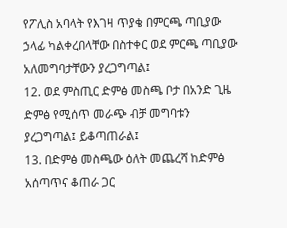የፖሊስ አባላት የእገዛ ጥያቄ በምርጫ ጣቢያው ኃላፊ ካልቀረበላቸው በስተቀር ወደ ምርጫ ጣቢያው አለመግባታቸውን ያረጋግጣል፤
12. ወደ ምስጢር ድምፅ መስጫ ቦታ በአንድ ጊዜ ድምፅ የሚሰጥ መራጭ ብቻ መግባቱን ያረጋግጣል፤ ይቆጣጠራል፤
13. በድምፅ መስጫው ዕለት መጨረሻ ከድምፅ አሰጣጥና ቆጠራ ጋር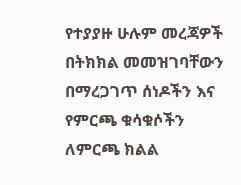የተያያዙ ሁሉም መረጃዎች በትክክል መመዝገባቸውን በማረጋገጥ ሰነዶችን እና የምርጫ ቁሳቁሶችን ለምርጫ ክልል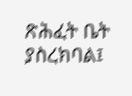ጽሕፈት ቤት ያስረክባል፤